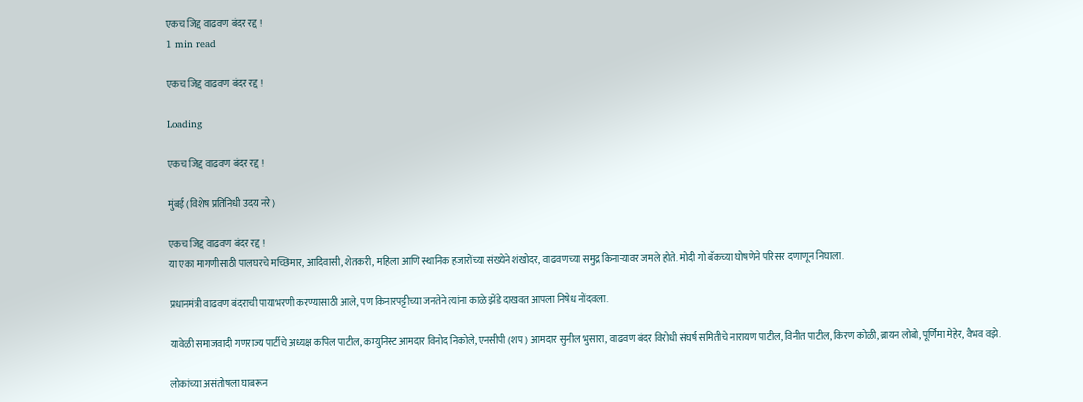एकच जिद्द वाढवण बंदर रद्द !
1 min read

एकच जिद्द वाढवण बंदर रद्द !

Loading

एकच जिद्द वाढवण बंदर रद्द !

मुंबई (विशेष प्रतिनिधी उदय नरे)

एकच जिद्द वाढवण बंदर रद्द !
या एका मागणीसाठी पालघरचे मच्छिमार, आदिवासी, शेतकरी, महिला आणि स्थानिक हजारोंच्या संख्येने शंखोदर, वाढवणच्या समुद्र किनाऱ्यावर जमले होते. मोदी गो बॅकच्या घोषणेने परिसर दणाणून निघाला.

प्रधानमंत्री वाढवण बंदराची पायाभरणी करण्यासाठी आले, पण किनारपट्टीच्या जनतेने त्यांना काळे झेंडे दाखवत आपला निषेध नोंदवला.

यावेळी समाजवादी गणराज्य पार्टीचे अध्यक्ष कपिल पाटील, कम्युनिस्ट आमदार विनोद निकोले, एनसीपी (शप) आमदार सुनील भुसारा, वाढवण बंदर विरोधी संघर्ष समितीचे नारायण पाटील, विनीत पाटील, किरण कोळी, ब्रायन लोबो, पूर्णिमा मेहेर, वैभव वझे.

लोकांच्या असंतोषला घाबरून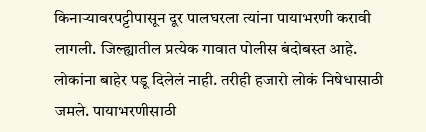किनाऱ्यावरपट्टीपासून दूर पालघरला त्यांना पायाभरणी करावी लागली. जिल्ह्यातील प्रत्येक गावात पोलीस बंदोबस्त आहे. लोकांना बाहेर पडू दिलेलं नाही. तरीही हजारो लोकं निषेधासाठी जमले. पायाभरणीसाठी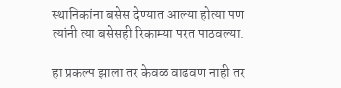स्थानिकांना बसेस देण्यात आल्या होत्या पण त्यांनी त्या बसेसही रिकाम्या परत पाठवल्या.

हा प्रकल्प झाला तर केवळ वाढवण नाही तर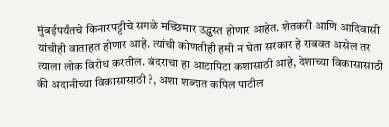मुंबईपर्यंतचे किनारपट्टीचे सगळे मच्छिमार उद्ध्वस्त होणार आहेत. शेतकरी आणि आदिवासी यांचीही वाताहत होणार आहे. त्यांची कोणतीही हमी न घेता सरकार हे राबवत असेल तर त्याला लोक विरोध करतील. बंदराचा हा आटापिटा कशासाठी आहे, देशाच्या विकासासाठी की अदानीच्या विकासासाठी ?, अशा शब्दात कपिल पाटील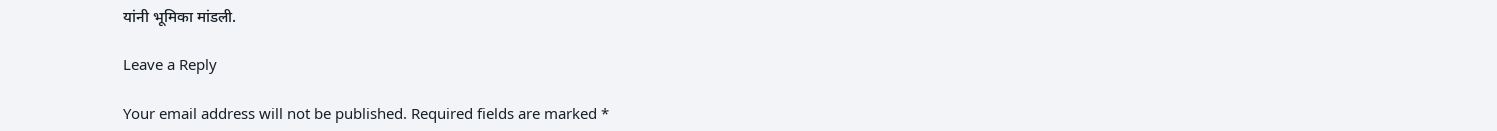यांनी भूमिका मांडली.

Leave a Reply

Your email address will not be published. Required fields are marked *